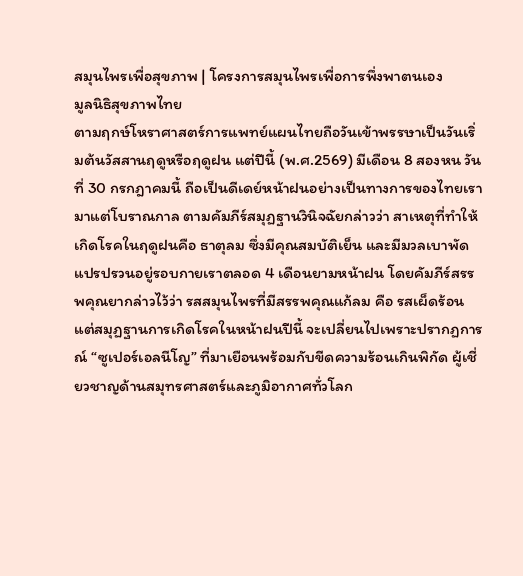สมุนไพรเพื่อสุขภาพ | โครงการสมุนไพรเพื่อการพึ่งพาตนเอง
มูลนิธิสุขภาพไทย
ตามฤกษ์โหราศาสตร์การแพทย์แผนไทยถือวันเข้าพรรษาเป็นวันเริ่มต้นวัสสานฤดูหรือฤดูฝน แต่ปีนี้ (พ.ศ.2569) มีเดือน 8 สองหน วันที่ 30 กรกฎาคมนี้ ถือเป็นดีเดย์หน้าฝนอย่างเป็นทางการของไทยเรามาแต่โบราณกาล ตามคัมภีร์สมุฏฐานวินิจฉัยกล่าวว่า สาเหตุที่ทำให้เกิดโรคในฤดูฝนคือ ธาตุลม ซึ่งมีคุณสมบัติเย็น และมีมวลเบาพัดแปรปรวนอยู่รอบกายเราตลอด 4 เดือนยามหน้าฝน โดยคัมภีร์สรรพคุณยากล่าวไว้ว่า รสสมุนไพรที่มีสรรพคุณแก้ลม คือ รสเผ็ดร้อน
แต่สมุฏฐานการเกิดโรคในหน้าฝนปีนี้ จะเปลี่ยนไปเพราะปรากฏการณ์ “ซูเปอร์เอลนีโญ” ที่มาเยือนพร้อมกับขีดความร้อนเกินพิกัด ผู้เชี่ยวชาญด้านสมุทรศาสตร์และภูมิอากาศทั่วโลก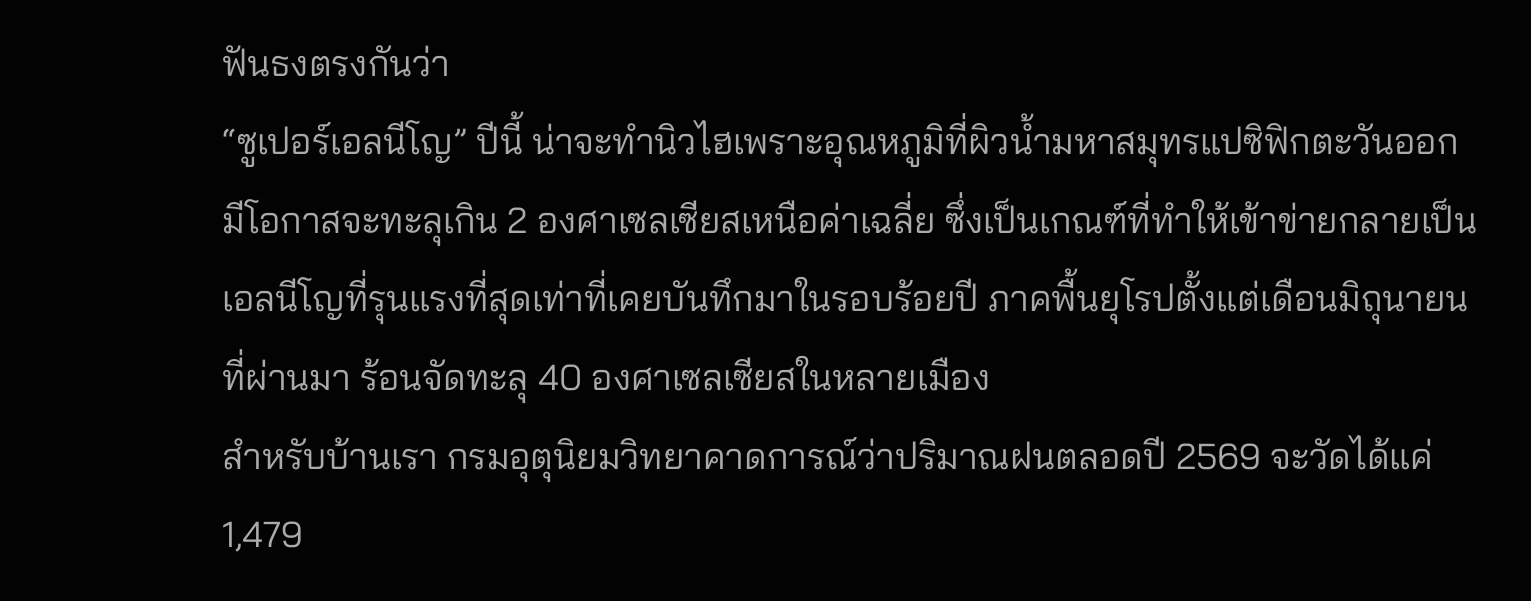ฟันธงตรงกันว่า
“ซูเปอร์เอลนีโญ” ปีนี้ น่าจะทำนิวไฮเพราะอุณหภูมิที่ผิวน้ำมหาสมุทรแปซิฟิกตะวันออกมีโอกาสจะทะลุเกิน 2 องศาเซลเซียสเหนือค่าเฉลี่ย ซึ่งเป็นเกณฑ์ที่ทำให้เข้าข่ายกลายเป็นเอลนีโญที่รุนแรงที่สุดเท่าที่เคยบันทึกมาในรอบร้อยปี ภาคพื้นยุโรปตั้งแต่เดือนมิถุนายนที่ผ่านมา ร้อนจัดทะลุ 40 องศาเซลเซียสในหลายเมือง
สำหรับบ้านเรา กรมอุตุนิยมวิทยาคาดการณ์ว่าปริมาณฝนตลอดปี 2569 จะวัดได้แค่ 1,479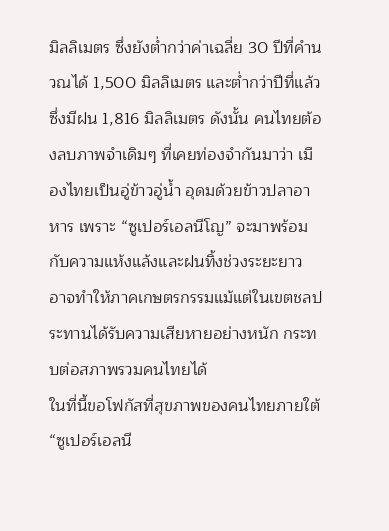มิลลิเมตร ซึ่งยังต่ำกว่าค่าเฉลี่ย 30 ปีที่คำนวณได้ 1,500 มิลลิเมตร และต่ำกว่าปีที่แล้วซึ่งมีฝน 1,816 มิลลิเมตร ดังนั้น คนไทยต้องลบภาพจำเดิมๆ ที่เคยท่องจำกันมาว่า เมืองไทยเป็นอู่ข้าวอู่น้ำ อุดมด้วยข้าวปลาอาหาร เพราะ “ซูเปอร์เอลนีโญ” จะมาพร้อมกับความแห้งแล้งและฝนทิ้งช่วงระยะยาว อาจทำให้ภาคเกษตรกรรมแม้แต่ในเขตชลประทานได้รับความเสียหายอย่างหนัก กระทบต่อสภาพรวมคนไทยได้
ในที่นี้ขอโฟกัสที่สุขภาพของคนไทยภายใต้ “ซูเปอร์เอลนี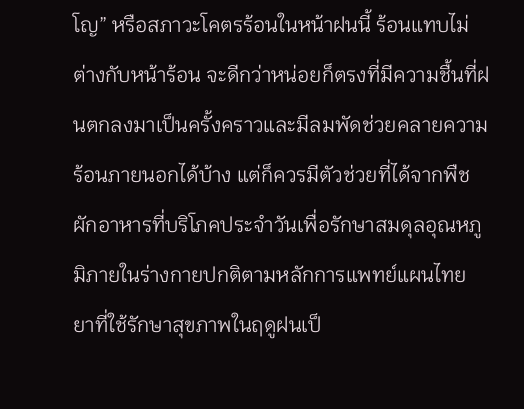โญ” หรือสภาวะโคตรร้อนในหน้าฝนนี้ ร้อนแทบไม่ต่างกับหน้าร้อน จะดีกว่าหน่อยก็ตรงที่มีความชื้นที่ฝนตกลงมาเป็นครั้งคราวและมีลมพัดช่วยคลายความร้อนภายนอกได้บ้าง แต่ก็ควรมีตัวช่วยที่ได้จากพืชผักอาหารที่บริโภคประจำวันเพื่อรักษาสมดุลอุณหภูมิภายในร่างกายปกติตามหลักการแพทย์แผนไทย ยาที่ใช้รักษาสุขภาพในฤดูฝนเป็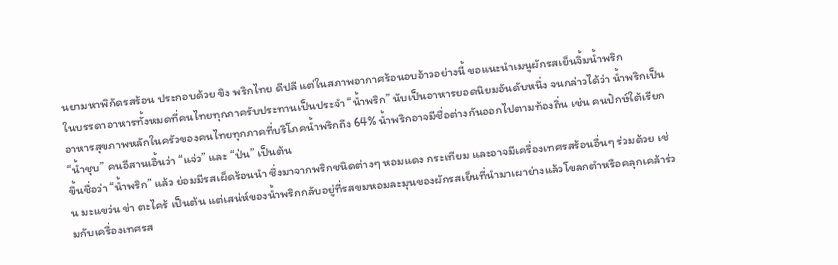นยามหาพิกัดรสร้อน ประกอบด้วย ขิง พริกไทย ดีปลี แต่ในสภาพอากาศร้อนอบอ้าวอย่างนี้ ขอแนะนำเมนูผักรสเย็นจิ้มน้ำพริก
ในบรรดาอาหารทั้งหมดที่คนไทยทุกภาครับประทานเป็นประจำ “น้ำพริก” นับเป็นอาหารยอดนิยมอันดับหนึ่ง จนกล่าวได้ว่า น้ำพริกเป็นอาหารสุขภาพหลักในครัวของคนไทยทุกภาคที่บริโภคน้ำพริกถึง 64% น้ำพริกอาจมีชื่อต่างกันออกไปตามท้องถิ่น เช่น คนปักษ์ใต้เรียก “น้ำชุบ” คนอีสานเอิ้นว่า “แจ่ว” และ “ป่น” เป็นต้น
ขึ้นชื่อว่า “น้ำพริก” แล้ว ย่อมมีรสเผ็ดร้อนนำ ซึ่งมาจากพริกชนิดต่างๆ หอมแดง กระเทียม และอาจมีเครื่องเทศรสร้อนอื่นๆ ร่วมด้วย เช่น มะแขว่น ข่า ตะไคร้ เป็นต้น แต่เสน่ห์ของน้ำพริกกลับอยู่ที่รสขมหอมละมุนของผักรสเย็นที่นำมาเผาย่างแล้วโขลกตำหรือคลุกเคล้าร่วมกับเครื่องเทศรส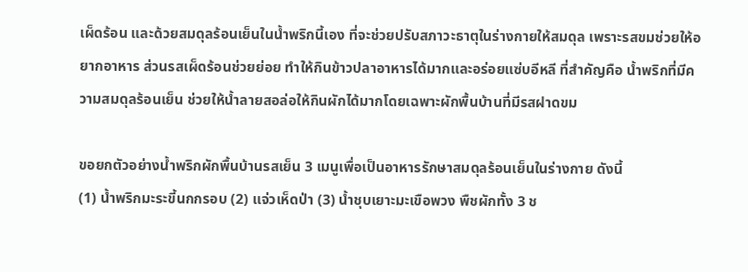เผ็ดร้อน และด้วยสมดุลร้อนเย็นในน้ำพริกนี้เอง ที่จะช่วยปรับสภาวะธาตุในร่างกายให้สมดุล เพราะรสขมช่วยให้อยากอาหาร ส่วนรสเผ็ดร้อนช่วยย่อย ทำให้กินข้าวปลาอาหารได้มากและอร่อยแซ่บอีหลี ที่สำคัญคือ น้ำพริกที่มีความสมดุลร้อนเย็น ช่วยให้น้ำลายสอล่อให้กินผักได้มากโดยเฉพาะผักพื้นบ้านที่มีรสฝาดขม

ขอยกตัวอย่างน้ำพริกผักพื้นบ้านรสเย็น 3 เมนูเพื่อเป็นอาหารรักษาสมดุลร้อนเย็นในร่างกาย ดังนี้
(1) น้ำพริกมะระขี้นกกรอบ (2) แจ่วเห็ดป่า (3) น้ำชุบเยาะมะเขือพวง พืชผักทั้ง 3 ช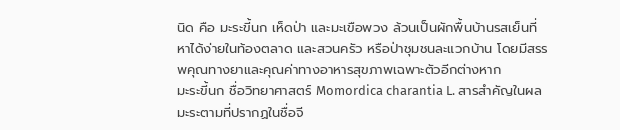นิด คือ มะระขี้นก เห็ดป่า และมะเขือพวง ล้วนเป็นผักพื้นบ้านรสเย็นที่หาได้ง่ายในท้องตลาด และสวนครัว หรือป่าชุมชนละแวกบ้าน โดยมีสรรพคุณทางยาและคุณค่าทางอาหารสุขภาพเฉพาะตัวอีกต่างหาก
มะระขี้นก ชื่อวิทยาศาสตร์ Momordica charantia L. สารสำคัญในผลมะระตามที่ปรากฏในชื่อจี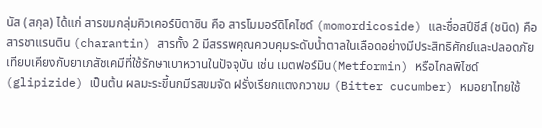นัส (สกุล) ได้แก่ สารขมกลุ่มคิวเคอร์บิตาซิน คือ สารโมมอร์ดิโคไซด์ (momordicoside) และชื่อสปีชีส์ (ชนิด) คือ สารชาแรนติน (charantin) สารทั้ง 2 มีสรรพคุณควบคุมระดับน้ำตาลในเลือดอย่างมีประสิทธิศักย์และปลอดภัยเทียบเคียงกับยาเภสัชเคมีที่ใช้รักษาเบาหวานในปัจจุบัน เช่น เมตฟอร์มิน(Metformin) หรือไกลพิไซด์ (glipizide) เป็นต้น ผลมะระขี้นกมีรสขมจัด ฝรั่งเรียกแตงกวาขม (Bitter cucumber) หมอยาไทยใช้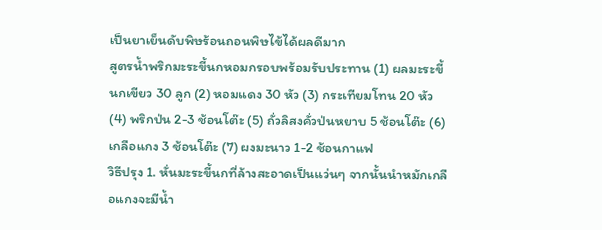เป็นยาเย็นดับพิษร้อนถอนพิษไข้ได้ผลดีมาก
สูตรน้ำพริกมะระขี้นกหอมกรอบพร้อมรับประทาน (1) ผลมะระขี้นกเขียว 30 ลูก (2) หอมแดง 30 หัว (3) กระเทียมโทน 20 หัว (4) พริกป่น 2-3 ช้อนโต๊ะ (5) ถั่วลิสงคั่วป่นหยาบ 5 ช้อนโต๊ะ (6) เกลือแกง 3 ช้อนโต๊ะ (7) ผงมะนาว 1-2 ช้อนกาแฟ
วิธีปรุง 1. หั่นมะระขี้นกที่ล้างสะอาดเป็นแว่นๆ จากนั้นนำหมักเกลือแกงจะมีน้ำ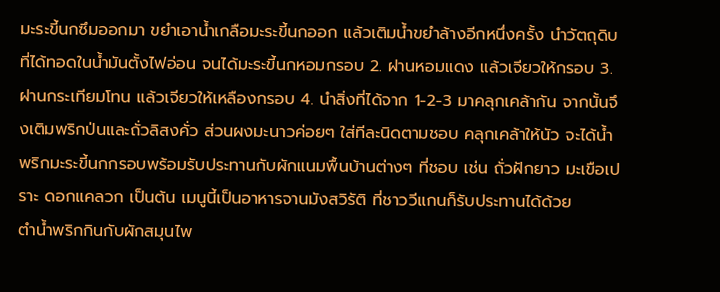มะระขี้นกซึมออกมา ขยำเอาน้ำเกลือมะระขี้นกออก แล้วเติมน้ำขยำล้างอีกหนึ่งครั้ง นำวัตถุดิบที่ได้ทอดในน้ำมันตั้งไฟอ่อน จนได้มะระขี้นกหอมกรอบ 2. ฝานหอมแดง แล้วเจียวให้กรอบ 3. ฝานกระเทียมโทน แล้วเจียวให้เหลืองกรอบ 4. นำสิ่งที่ได้จาก 1-2-3 มาคลุกเคล้ากัน จากนั้นจึงเติมพริกป่นและถั่วลิสงคั่ว ส่วนผงมะนาวค่อยๆ ใส่ทีละนิดตามชอบ คลุกเคล้าให้นัว จะได้น้ำพริกมะระขี้นกกรอบพร้อมรับประทานกับผักแนมพื้นบ้านต่างๆ ที่ชอบ เช่น ถั่วฝักยาว มะเขือเปราะ ดอกแคลวก เป็นต้น เมนูนี้เป็นอาหารจานมังสวิรัติ ที่ชาววีแกนก็รับประทานได้ด้วย
ตำน้ำพริกกินกับผักสมุนไพ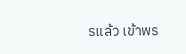รแล้ว เข้าพร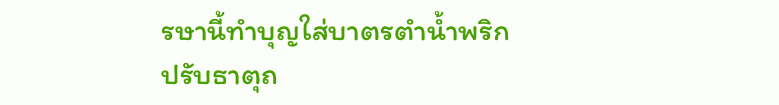รษานี้ทำบุญใส่บาตรตำน้ำพริกปรับธาตุถ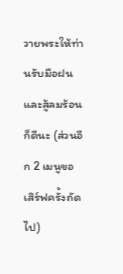วายพระให้ท่านรับมือฝนและสู้ลมร้อนก็ดีนะ (ส่วนอีก 2 เมนูขอเสิร์ฟครั้งถัดไป)